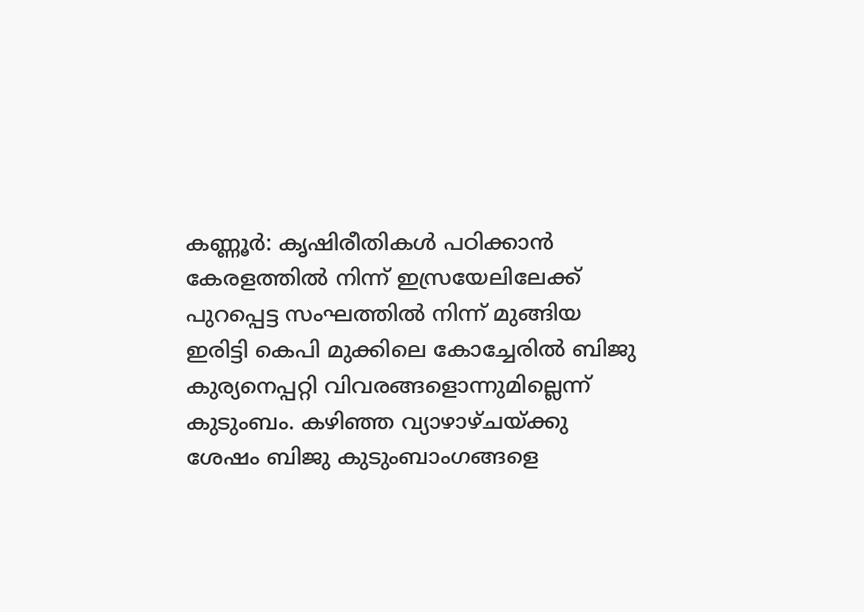കണ്ണൂർ: കൃഷിരീതികൾ പഠിക്കാൻ കേരളത്തിൽ നിന്ന് ഇസ്രയേലിലേക്ക് പുറപ്പെട്ട സംഘത്തിൽ നിന്ന് മുങ്ങിയ ഇരിട്ടി കെപി മുക്കിലെ കോച്ചേരിൽ ബിജു കുര്യനെപ്പറ്റി വിവരങ്ങളൊന്നുമില്ലെന്ന് കുടുംബം. കഴിഞ്ഞ വ്യാഴാഴ്ചയ്ക്കു ശേഷം ബിജു കുടുംബാംഗങ്ങളെ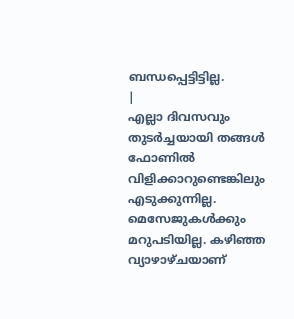ബന്ധപ്പെട്ടിട്ടില്ല.
|
എല്ലാ ദിവസവും തുടർച്ചയായി തങ്ങൾ ഫോണിൽ വിളിക്കാറുണ്ടെങ്കിലും എടുക്കുന്നില്ല. മെസേജുകൾക്കും മറുപടിയില്ല. കഴിഞ്ഞ വ്യാഴാഴ്ചയാണ്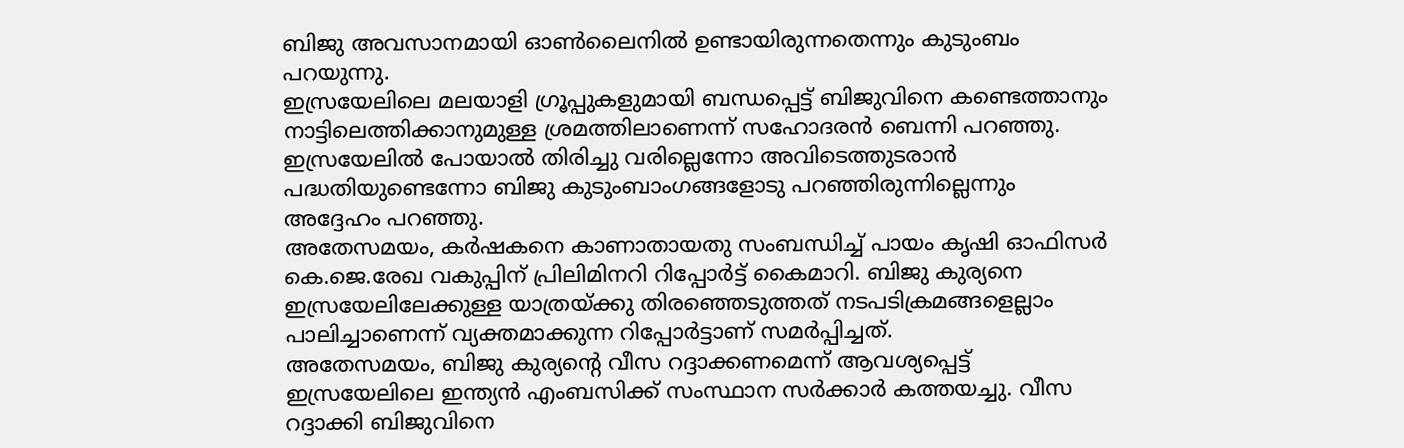ബിജു അവസാനമായി ഓൺലൈനിൽ ഉണ്ടായിരുന്നതെന്നും കുടുംബം പറയുന്നു.
ഇസ്രയേലിലെ മലയാളി ഗ്രൂപ്പുകളുമായി ബന്ധപ്പെട്ട് ബിജുവിനെ കണ്ടെത്താനും നാട്ടിലെത്തിക്കാനുമുള്ള ശ്രമത്തിലാണെന്ന് സഹോദരൻ ബെന്നി പറഞ്ഞു. ഇസ്രയേലിൽ പോയാൽ തിരിച്ചു വരില്ലെന്നോ അവിടെത്തുടരാൻ പദ്ധതിയുണ്ടെന്നോ ബിജു കുടുംബാംഗങ്ങളോടു പറഞ്ഞിരുന്നില്ലെന്നും അദ്ദേഹം പറഞ്ഞു.
അതേസമയം, കർഷകനെ കാണാതായതു സംബന്ധിച്ച് പായം കൃഷി ഓഫിസർ കെ.ജെ.രേഖ വകുപ്പിന് പ്രിലിമിനറി റിപ്പോർട്ട് കൈമാറി. ബിജു കുര്യനെ ഇസ്രയേലിലേക്കുള്ള യാത്രയ്ക്കു തിരഞ്ഞെടുത്തത് നടപടിക്രമങ്ങളെല്ലാം പാലിച്ചാണെന്ന് വ്യക്തമാക്കുന്ന റിപ്പോർട്ടാണ് സമർപ്പിച്ചത്.
അതേസമയം, ബിജു കുര്യന്റെ വീസ റദ്ദാക്കണമെന്ന് ആവശ്യപ്പെട്ട് ഇസ്രയേലിലെ ഇന്ത്യൻ എംബസിക്ക് സംസ്ഥാന സർക്കാർ കത്തയച്ചു. വീസ റദ്ദാക്കി ബിജുവിനെ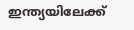ഇന്ത്യയിലേക്ക്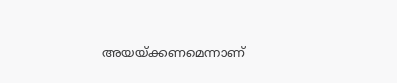അയയ്ക്കണമെന്നാണ്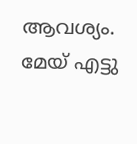ആവശ്യം. മേയ് എട്ടു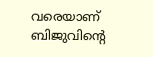വരെയാണ് ബിജുവിന്റെ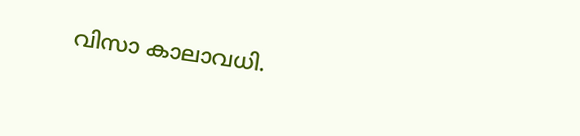വിസാ കാലാവധി.